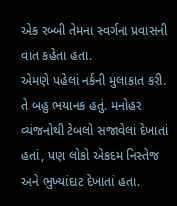એક રબ્બી તેમના સ્વર્ગના પ્રવાસની વાત કહેતા હતા.
એમણે પહેલાં નર્કની મુલાકાત કરી. તે બહુ ભયાનક હતું. મનોહર વ્યંજનોથી ટેબલો સજાવેલાં દેખાતાં હતાં, પણ લોકો એકદમ નિસ્તેજ અને ભુખ્યાંદાટ દેખાતાં હતા.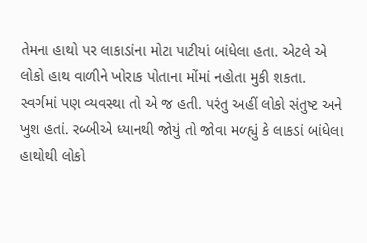તેમના હાથો પર લાકાડાંના મોટા પાટીયાં બાંધેલા હતા. એટલે એ લોકો હાથ વાળીને ખોરાક પોતાના મોંમાં નહોતા મુકી શકતા.
સ્વર્ગમાં પણ વ્યવસ્થા તો એ જ હતી. પરંતુ અહીં લોકો સંતુષ્ટ અને ખુશ હતાં. રબ્બીએ ધ્યાનથી જોયું તો જોવા મળ્હ્યું કે લાકડાં બાંધેલા હાથોથી લોકો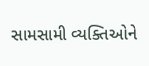સામસામી વ્યક્તિઓને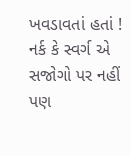ખવડાવતાં હતાં !
નર્ક કે સ્વર્ગ એ સજોગો પર નહીં પણ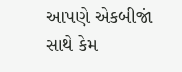આપણે એકબીજાં સાથે કેમ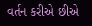વર્તન કરીએ છીએ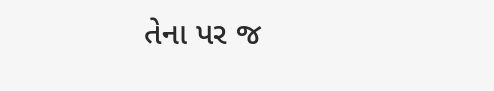તેના પર જ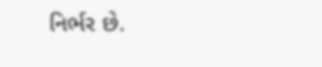નિર્ભર છે.